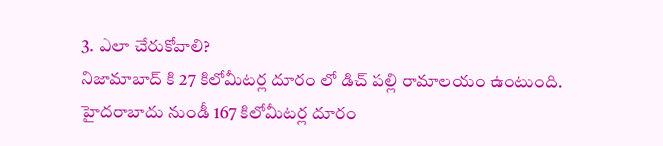3. ఎలా చేరుకోవాలి?
నిజామాబాద్ కి 27 కిలోమీటర్ల దూరం లో డిచ్ పల్లి రామాలయం ఉంటుంది. హైదరాబాదు నుండీ 167 కిలోమీటర్ల దూరం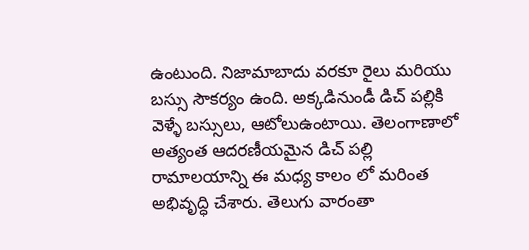ఉంటుంది. నిజామాబాదు వరకూ రైలు మరియు బస్సు సౌకర్యం ఉంది. అక్కడినుండీ డిచ్ పల్లికి వెళ్ళే బస్సులు, ఆటోలుఉంటాయి. తెలంగాణాలో అత్యంత ఆదరణీయమైన డిచ్ పల్లి రామాలయాన్ని ఈ మధ్య కాలం లో మరింత అభివృద్ధి చేశారు. తెలుగు వారంతా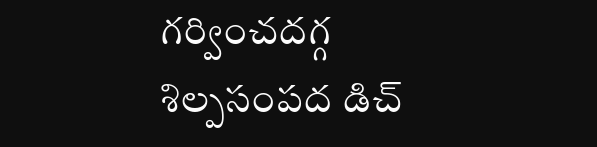గర్వించదగ్గ శిల్పసంపద డిచ్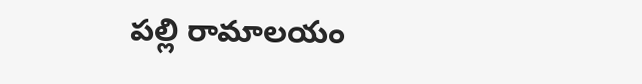పల్లి రామాలయం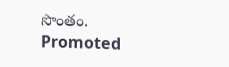సొంతం.
Promoted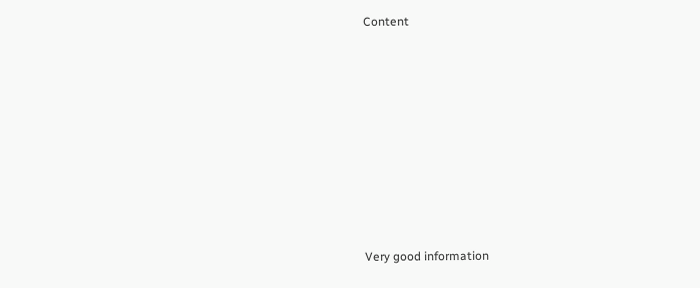Content









Very good information